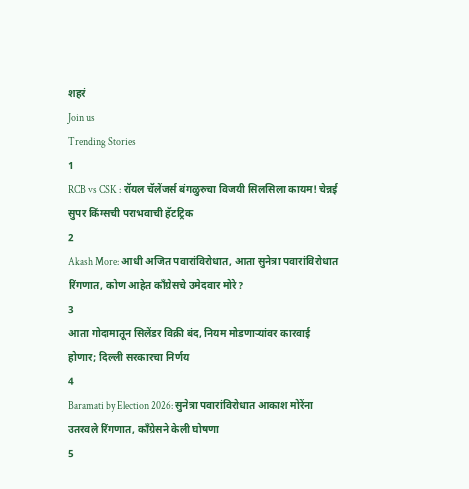शहरं
Join us
Trending Stories
1
RCB vs CSK : रॉयल चॅलेंजर्स बंगळुरुचा विजयी सिलसिला कायम! चेन्नई सुपर किंग्सची पराभवाची हॅटट्रिक
2
Akash More: आधी अजित पवारांविरोधात, आता सुनेत्रा पवारांविरोधात रिंगणात, कोण आहेत काँग्रेसचे उमेदवार मोरे?
3
आता गोदामातून सिलेंडर विक्री बंद, नियम मोडणाऱ्यांवर कारवाई होणार; दिल्ली सरकारचा निर्णय
4
Baramati by Election 2026: सुनेत्रा पवारांविरोधात आकाश मोरेंना उतरवले रिंगणात, काँग्रेसने केली घोषणा
5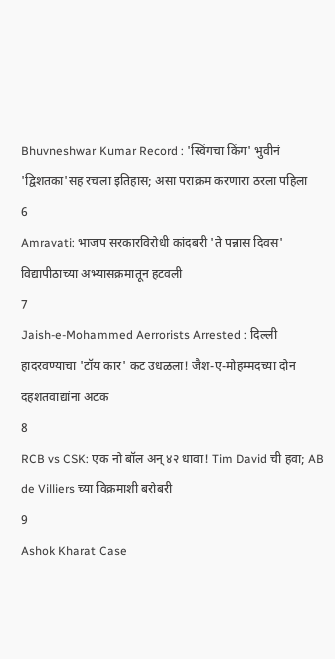Bhuvneshwar Kumar Record : 'स्विंगचा किंग' भुवीनं 'द्विशतका'सह रचला इतिहास; असा पराक्रम करणारा ठरला पहिला
6
Amravati: भाजप सरकारविरोधी कांदबरी 'ते पन्नास दिवस' विद्यापीठाच्या अभ्यासक्रमातून हटवली
7
Jaish-e-Mohammed Aerrorists Arrested : दिल्ली हादरवण्याचा 'टॉय कार' कट उधळला! जैश-ए-मोहम्मदच्या दोन दहशतवाद्यांना अटक
8
RCB vs CSK: एक नो बॉल अन् ४२ धावा! Tim David ची हवा; AB de Villiers च्या विक्रमाशी बरोबरी
9
Ashok Kharat Case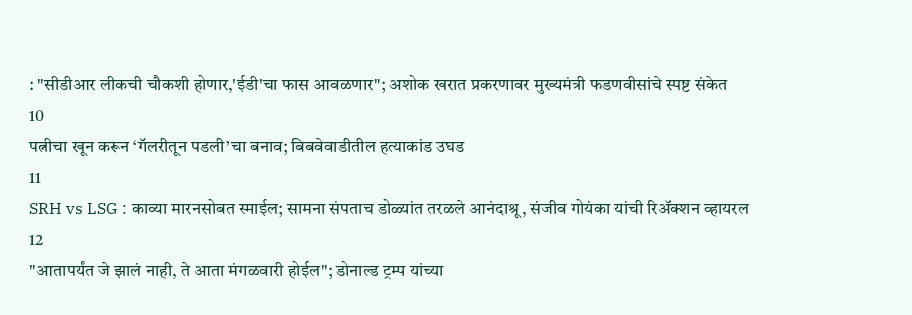: "सीडीआर लीकची चौकशी होणार,'ईडी'चा फास आवळणार"; अशोक खरात प्रकरणावर मुख्यमंत्री फडणवीसांचे स्पष्ट संकेत
10
पत्नीचा खून करून ‘गॅलरीतून पडली’चा बनाव; बिबवेवाडीतील हत्याकांड उघड
11
SRH vs LSG : काव्या मारनसोबत स्माईल; सामना संपताच डोळ्यांत तरळले आनंदाश्रू, संजीव गोयंका यांची रिॲक्शन व्हायरल
12
"आतापर्यंत जे झालं नाही, ते आता मंगळवारी होईल"; डोनाल्ड ट्रम्प यांच्या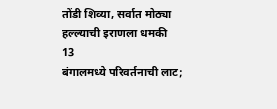तोंडी शिव्या, सर्वात मोठ्या हल्ल्याची इराणला धमकी
13
बंगालमध्ये परिवर्तनाची लाट;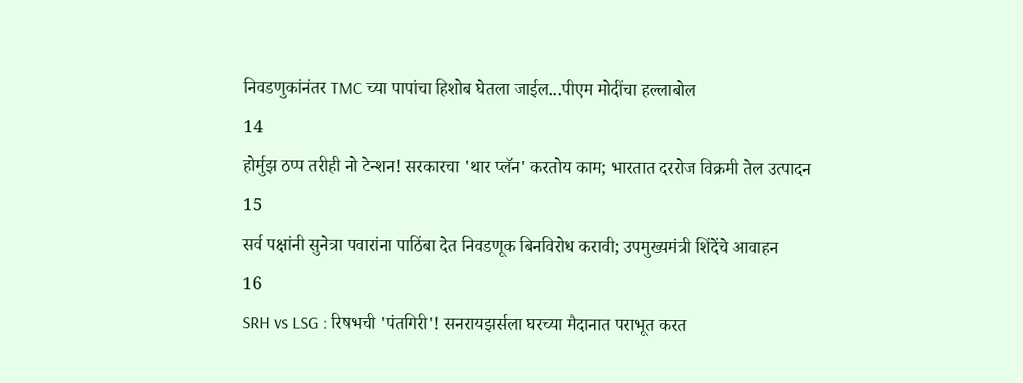निवडणुकांनंतर TMC च्या पापांचा हिशोब घेतला जाईल...पीएम मोदींचा हल्लाबोल
14
होर्मुझ ठप्प तरीही नो टेन्शन! सरकारचा 'थार प्लॅन' करतोय काम; भारतात दररोज विक्रमी तेल उत्पादन
15
सर्व पक्षांनी सुनेत्रा पवारांना पाठिंबा देत निवडणूक बिनविरोध करावी; उपमुख्यमंत्री शिंदेंचे आवाहन
16
SRH vs LSG : रिषभची 'पंतगिरी'! सनरायझर्सला घरच्या मैदानात पराभूत करत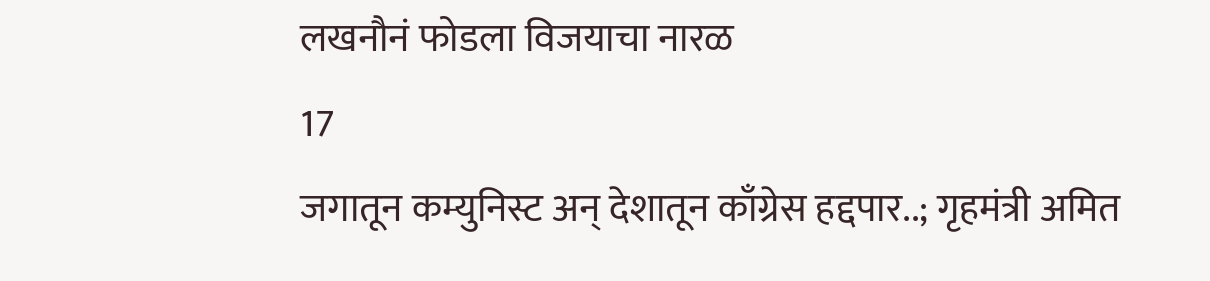लखनौनं फोडला विजयाचा नारळ
17
जगातून कम्युनिस्ट अन् देशातून काँग्रेस हद्दपार..; गृहमंत्री अमित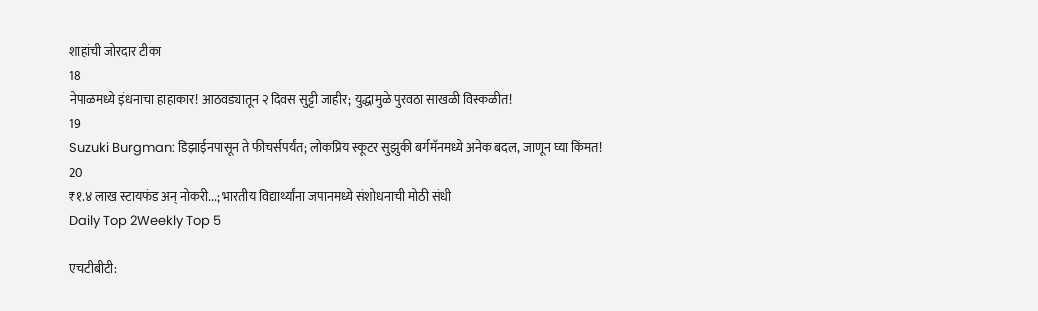शाहांची जोरदार टीका
18
नेपाळमध्ये इंधनाचा हाहाकार! आठवड्यातून २ दिवस सुट्टी जाहीर; युद्धामुळे पुरवठा साखळी विस्कळीत!
19
Suzuki Burgman: डिझाईनपासून ते फीचर्सपर्यंत; लोकप्रिय स्कूटर सुझुकी बर्गमॅनमध्ये अनेक बदल, जाणून घ्या किंमत!
20
₹१.४ लाख स्टायफंड अन् नोकरी...; भारतीय विद्यार्थ्यांना जपानमध्ये संशोधनाची मोठी संधी
Daily Top 2Weekly Top 5

एचटीबीटी: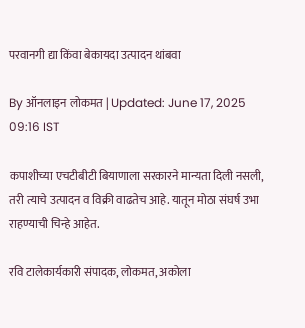परवानगी द्या किंवा बेकायदा उत्पादन थांबवा

By ऑनलाइन लोकमत | Updated: June 17, 2025 09:16 IST

कपाशीच्या एचटीबीटी बियाणाला सरकारने मान्यता दिली नसली, तरी त्याचे उत्पादन व विक्री वाढतेच आहे. यातून मोठा संघर्ष उभा राहण्याची चिन्हे आहेत.

रवि टालेकार्यकारी संपादक, लोकमत, अकोला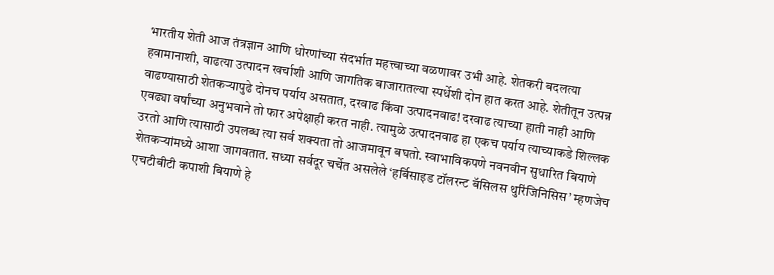भारतीय शेती आज तंत्रज्ञान आणि धोरणांच्या संदर्भात महत्त्वाच्या वळणावर उभी आहे. शेतकरी बदलत्या हवामानाशी, वाढत्या उत्पादन खर्चाशी आणि जागतिक बाजारातल्या स्पर्धेशी दोन हात करत आहे. शेतीतून उत्पन्न वाढण्यासाठी शेतकऱ्यापुढे दोनच पर्याय असतात, दरवाढ किंवा उत्पादनवाढ! दरवाढ त्याच्या हाती नाही आणि एवढ्या वर्षांच्या अनुभवाने तो फार अपेक्षाही करत नाही. त्यामुळे उत्पादनवाढ हा एकच पर्याय त्याच्याकडे शिल्लक उरतो आणि त्यासाठी उपलब्ध त्या सर्व शक्यता तो आजमावून बघतो. स्वाभाविकपणे नवनवीन सुधारित बियाणे शेतकऱ्यांमध्ये आशा जागवतात. सध्या सर्वदूर चर्चेत असलेले ‘हर्बिसाइड टॉलरन्ट बॅसिलस थुरिंजिनिसिस’ म्हणजेच एचटीबीटी कपाशी बियाणे हे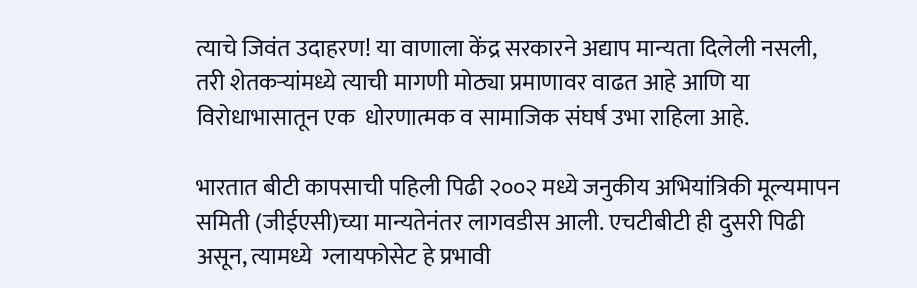त्याचे जिवंत उदाहरण! या वाणाला केंद्र सरकारने अद्याप मान्यता दिलेली नसली, तरी शेतकऱ्यांमध्ये त्याची मागणी मोठ्या प्रमाणावर वाढत आहे आणि या विरोधाभासातून एक  धोरणात्मक व सामाजिक संघर्ष उभा राहिला आहे.

भारतात बीटी कापसाची पहिली पिढी २००२ मध्ये जनुकीय अभियांत्रिकी मूल्यमापन समिती (जीईएसी)च्या मान्यतेनंतर लागवडीस आली. एचटीबीटी ही दुसरी पिढी असून, त्यामध्ये  ग्लायफोसेट हे प्रभावी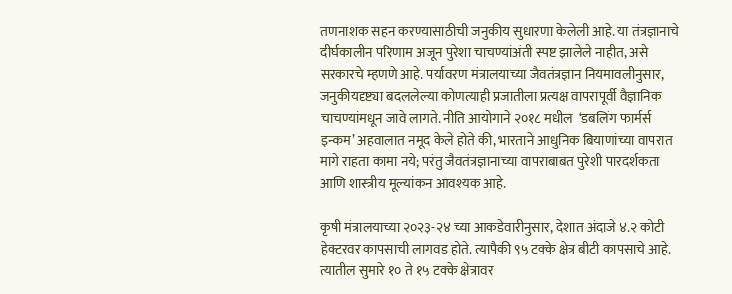तणनाशक सहन करण्यासाठीची जनुकीय सुधारणा केलेली आहे. या तंत्रज्ञानाचे दीर्घकालीन परिणाम अजून पुरेशा चाचण्यांअंती स्पष्ट झालेले नाहीत, असे सरकारचे म्हणणे आहे. पर्यावरण मंत्रालयाच्या जैवतंत्रज्ञान नियमावलीनुसार, जनुकीयदृष्ट्या बदललेल्या कोणत्याही प्रजातीला प्रत्यक्ष वापरापूर्वी वैज्ञानिक चाचण्यांमधून जावे लागते. नीति आयोगाने २०१८ मधील  ‘डबलिंग फार्मर्स इन्कम’ अहवालात नमूद केले होते की, भारताने आधुनिक बियाणांच्या वापरात मागे राहता कामा नये; परंतु जैवतंत्रज्ञानाच्या वापराबाबत पुरेशी पारदर्शकता आणि शास्त्रीय मूल्यांकन आवश्यक आहे.

कृषी मंत्रालयाच्या २०२३-२४ च्या आकडेवारीनुसार, देशात अंदाजे ४.२ कोटी हेक्टरवर कापसाची लागवड होते. त्यापैकी ९५ टक्के क्षेत्र बीटी कापसाचे आहे. त्यातील सुमारे १० ते १५ टक्के क्षेत्रावर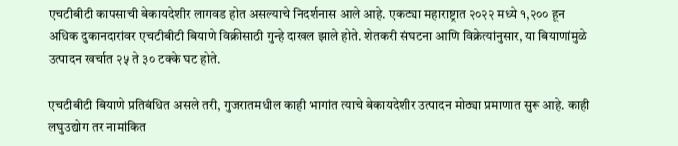एचटीबीटी कापसाची बेकायदेशीर लागवड होत असल्याचे निदर्शनास आले आहे. एकट्या महाराष्ट्रात २०२२ मध्ये १,२०० हून अधिक दुकानदारांवर एचटीबीटी बियाणे विक्रीसाठी गुन्हे दाखल झाले होते. शेतकरी संघटना आणि विक्रेत्यांनुसार, या बियाणांमुळे उत्पादन खर्चात २५ ते ३० टक्के घट होते.

एचटीबीटी बियाणे प्रतिबंधित असले तरी, गुजरातमधील काही भागांत त्याचे बेकायदेशीर उत्पादन मोठ्या प्रमाणात सुरू आहे. काही लघुउद्योग तर नामांकित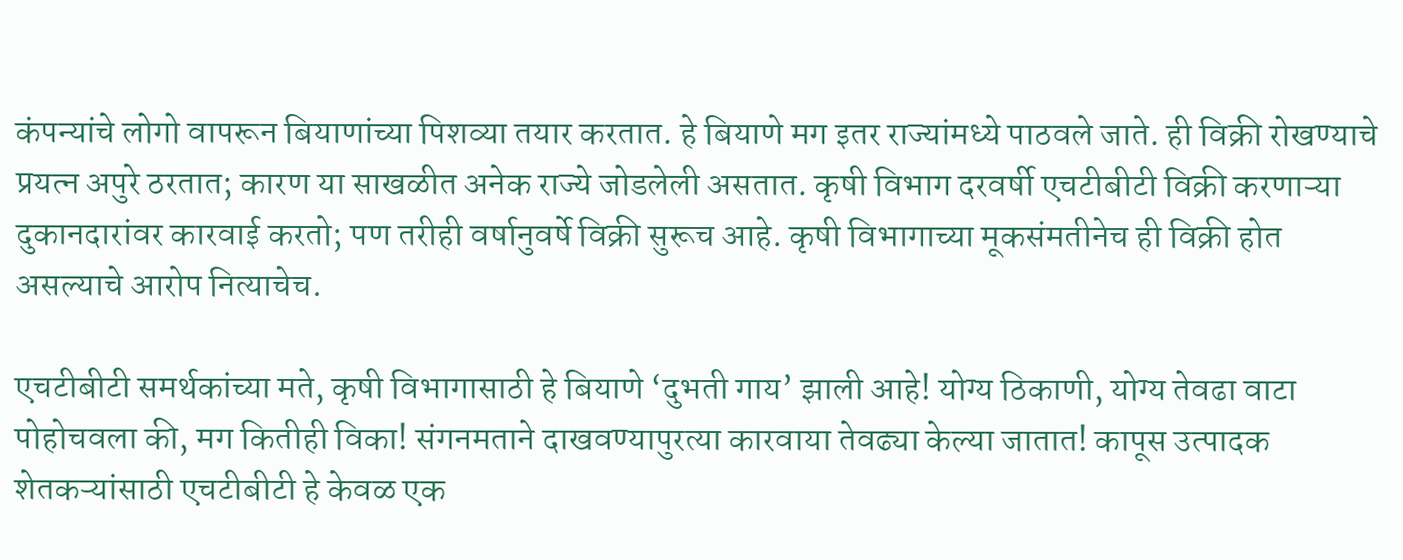कंपन्यांचे लोगो वापरून बियाणांच्या पिशव्या तयार करतात. हे बियाणे मग इतर राज्यांमध्ये पाठवले जाते. ही विक्री रोखण्याचे प्रयत्न अपुरे ठरतात; कारण या साखळीत अनेक राज्ये जोडलेली असतात. कृषी विभाग दरवर्षी एचटीबीटी विक्री करणाऱ्या दुकानदारांवर कारवाई करतो; पण तरीही वर्षानुवर्षे विक्री सुरूच आहे. कृषी विभागाच्या मूकसंमतीनेच ही विक्री होत असल्याचे आरोप नित्याचेच.

एचटीबीटी समर्थकांच्या मते, कृषी विभागासाठी हे बियाणे ‘दुभती गाय’ झाली आहे! योग्य ठिकाणी, योग्य तेवढा वाटा पोहोचवला की, मग कितीही विका! संगनमताने दाखवण्यापुरत्या कारवाया तेवढ्या केल्या जातात! कापूस उत्पादक शेतकऱ्यांसाठी एचटीबीटी हे केवळ एक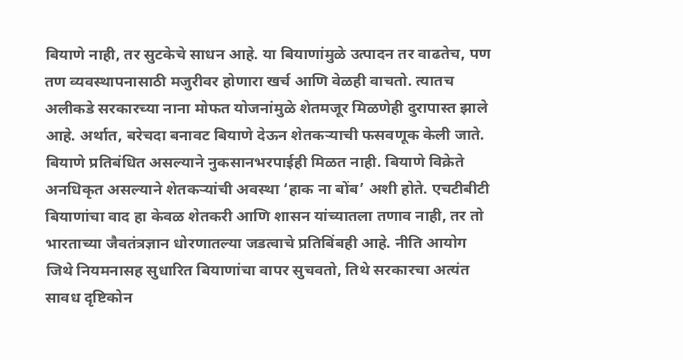बियाणे नाही, तर सुटकेचे साधन आहे. या बियाणांमुळे उत्पादन तर वाढतेच, पण तण व्यवस्थापनासाठी मजुरीवर होणारा खर्च आणि वेळही वाचतो. त्यातच अलीकडे सरकारच्या नाना मोफत योजनांमुळे शेतमजूर मिळणेही दुरापास्त झाले आहे. अर्थात, बरेचदा बनावट बियाणे देऊन शेतकऱ्याची फसवणूक केली जाते. बियाणे प्रतिबंधित असल्याने नुकसानभरपाईही मिळत नाही. बियाणे विक्रेते अनधिकृत असल्याने शेतकऱ्यांची अवस्था ‘हाक ना बोंब’ अशी होते. एचटीबीटी बियाणांचा वाद हा केवळ शेतकरी आणि शासन यांच्यातला तणाव नाही, तर तो भारताच्या जैवतंत्रज्ञान धोरणातल्या जडत्वाचे प्रतिबिंबही आहे. नीति आयोग जिथे नियमनासह सुधारित बियाणांचा वापर सुचवतो, तिथे सरकारचा अत्यंत सावध दृष्टिकोन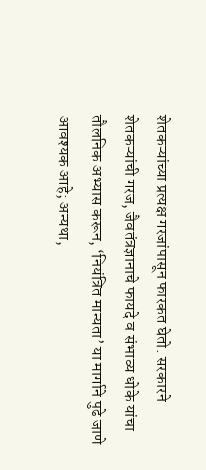शेतकऱ्यांच्या प्रत्यक्ष गरजांपासून फारकत घेतो. सरकारने शेतकऱ्यांची गरज, जैवतंत्रज्ञानाचे फायदे व संभाव्य धोके यांचा तौलनिक अभ्यास करून, ‘नियंत्रित मान्यता’ या मार्गाने पुढे जाणे आवश्यक आहे; अन्यथा,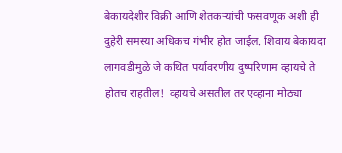बेकायदेशीर विक्री आणि शेतकऱ्यांची फसवणूक अशी ही दुहेरी समस्या अधिकच गंभीर होत जाईल. शिवाय बेकायदा लागवडीमुळे जे कथित पर्यावरणीय दुष्परिणाम व्हायचे ते होतच राहतील!  व्हायचे असतील तर एव्हाना मोठ्या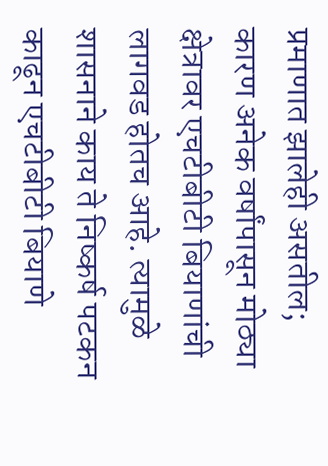प्रमाणात झालेही असतील; कारण अनेक वर्षांपासून मोठ्या क्षेत्रावर एचटीबीटी बियाणांची लागवड होतच आहे. त्यामुळे शासनाने काय ते निष्कर्ष पटकन काढून एचटीबीटी बियाणे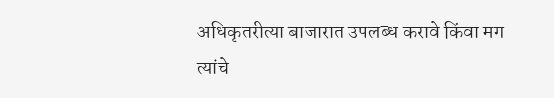अधिकृतरीत्या बाजारात उपलब्ध करावे किंवा मग त्यांचे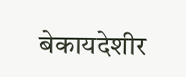बेकायदेशीर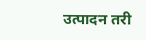उत्पादन तरी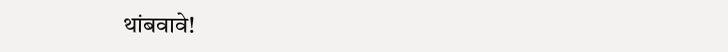थांबवावे!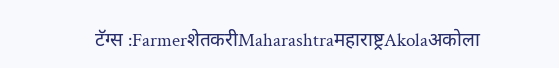टॅग्स :FarmerशेतकरीMaharashtraमहाराष्ट्रAkolaअकोला